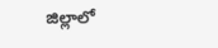జిల్లాలో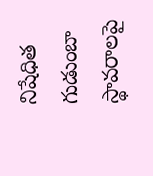నిషేధిత గుడుంబా స్థావరాలపై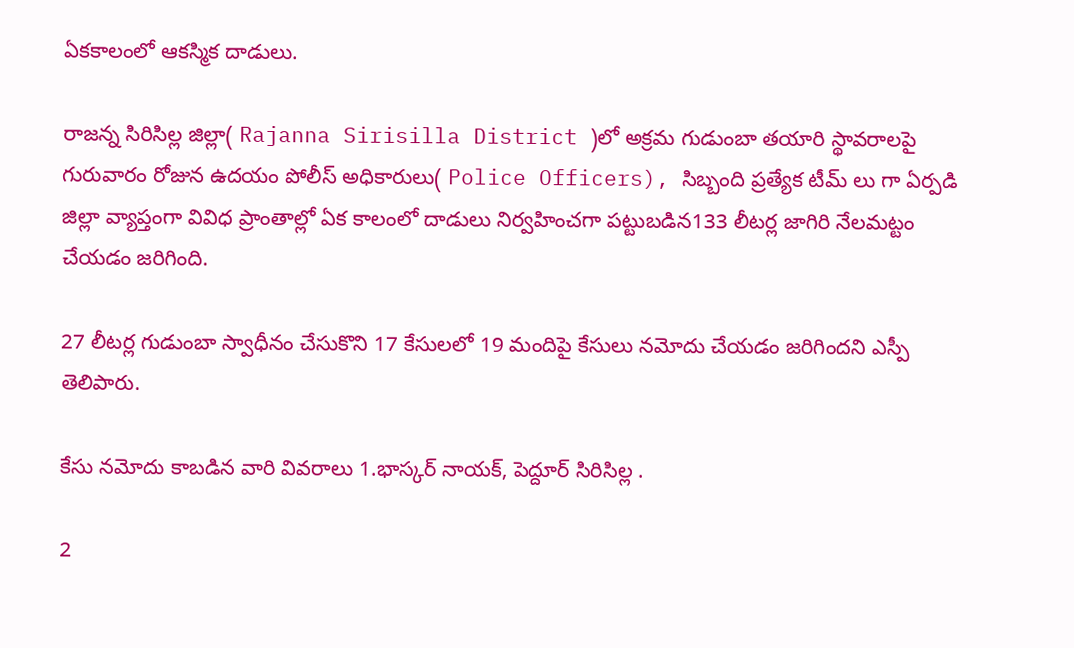ఏకకాలంలో ఆకస్మిక దాడులు.

రాజన్న సిరిసిల్ల జిల్లా( Rajanna Sirisilla District )లో అక్రమ గుడుంబా తయారి స్థావరాలపై గురువారం రోజున ఉదయం పోలీస్ అధికారులు( Police Officers), సిబ్బంది ప్రత్యేక టీమ్ లు గా ఏర్పడి జిల్లా వ్యాప్తంగా వివిధ ప్రాంతాల్లో ఏక కాలంలో దాడులు నిర్వహించగా పట్టుబడిన133 లీటర్ల జాగిరి నేలమట్టం చేయడం జరిగింది.

27 లీటర్ల గుడుంబా స్వాధీనం చేసుకొని 17 కేసులలో 19 మందిపై కేసులు నమోదు చేయడం జరిగిందని ఎస్పీ తెలిపారు.

కేసు నమోదు కాబడిన వారి వివరాలు 1.భాస్కర్ నాయక్, పెద్దూర్ సిరిసిల్ల .

2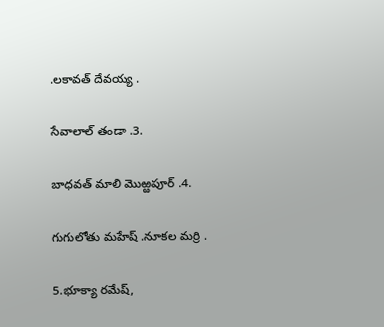.లకావత్ దేవయ్య .

సేవాలాల్ తండా .3.

బాధవత్ మాలి మొఱ్ఱపూర్ .4.

గుగులోతు మహేష్ .నూకల మర్రి .

5.భూక్యా రమేష్,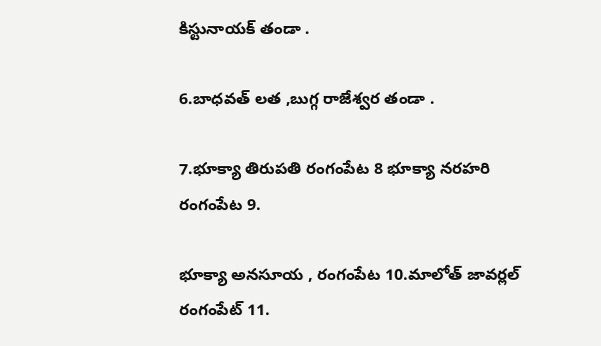కిస్టునాయక్ తండా .

6.బాధవత్ లత ,బుగ్గ రాజేశ్వర తండా .

7.భూక్యా తిరుపతి రంగంపేట 8 భూక్యా నరహరి రంగంపేట 9.

భూక్యా అనసూయ , రంగంపేట 10.మాలోత్ జావర్లల్ రంగంపేట్ 11.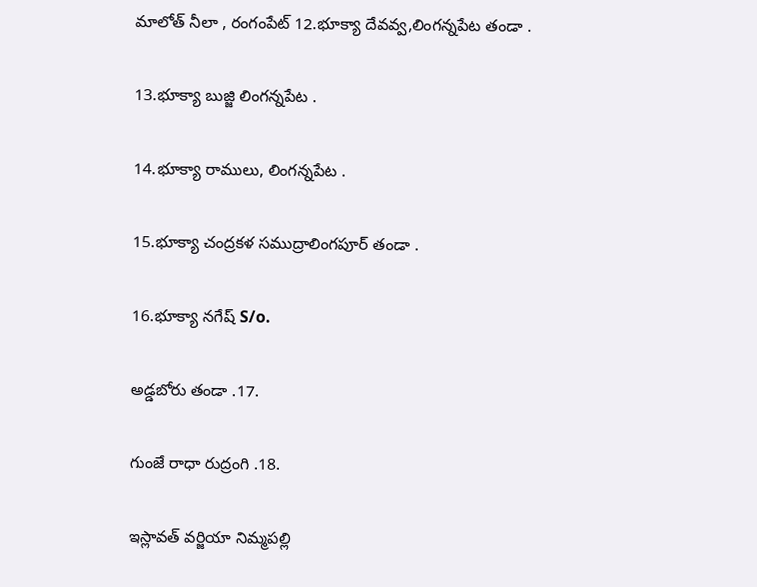మాలోత్ నీలా , రంగంపేట్ 12.భూక్యా దేవవ్వ,లింగన్నపేట తండా .

13.భూక్యా బుజ్జి లింగన్నపేట .

14.భూక్యా రాములు, లింగన్నపేట .

15.భూక్యా చంద్రకళ సముద్రాలింగపూర్ తండా .

16.భూక్యా నగేష్ S/o.

అడ్డబోరు తండా .17.

గుంజే రాధా రుద్రంగి .18.

ఇస్లావత్ వర్జియా నిమ్మపల్లి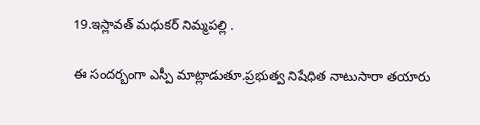19.ఇస్లావత్ మధుకర్ నిమ్మపల్లి .

ఈ సందర్బంగా ఎస్పీ మాట్లాడుతూ.ప్రభుత్వ నిషేధిత నాటుసారా తయారు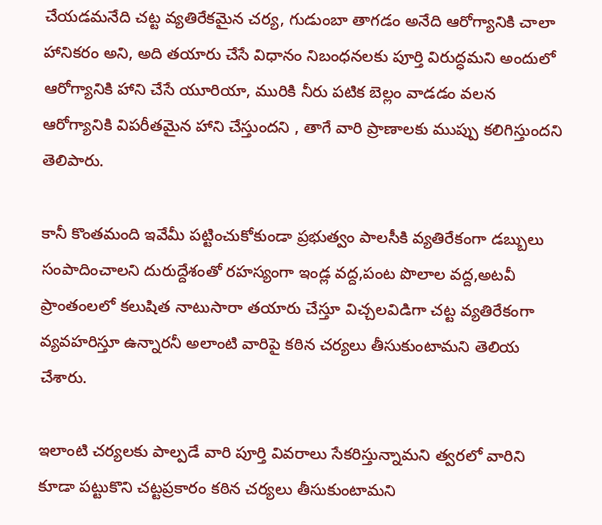చేయడమనేది చట్ట వ్యతిరేకమైన చర్య, గుడుంబా తాగడం అనేది ఆరోగ్యానికి చాలా హానికరం అని, అది తయారు చేసే విధానం నిబంధనలకు పూర్తి విరుద్ధమని అందులో ఆరోగ్యానికి హాని చేసే యూరియా, మురికి నీరు పటిక బెల్లం వాడడం వలన ఆరోగ్యానికి విపరీతమైన హాని చేస్తుందని , తాగే వారి ప్రాణాలకు ముప్పు కలిగిస్తుందని తెలిపారు.

కానీ కొంతమంది ఇవేమీ పట్టించుకోకుండా ప్రభుత్వం పాలసీకి వ్యతిరేకంగా డబ్బులు సంపాదించాలని దురుద్దేశంతో రహస్యంగా ఇండ్ల వద్ద,పంట పొలాల వద్ద,అటవీ ప్రాంతంలలో కలుషిత నాటుసారా తయారు చేస్తూ విచ్చలవిడిగా చట్ట వ్యతిరేకంగా వ్యవహరిస్తూ ఉన్నారనీ అలాంటి వారిపై కఠిన చర్యలు తీసుకుంటామని తెలియ చేశారు.

ఇలాంటి చర్యలకు పాల్పడే వారి పూర్తి వివరాలు సేకరిస్తున్నామని త్వరలో వారిని కూడా పట్టుకొని చట్టప్రకారం కఠిన చర్యలు తీసుకుంటామని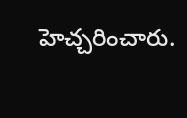హెచ్చరించారు.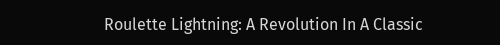Roulette Lightning: A Revolution In A Classic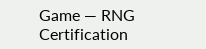Game — RNG Certification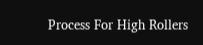Process For High Rollers